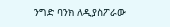ንግድ ባንክ ለዲያስፖራው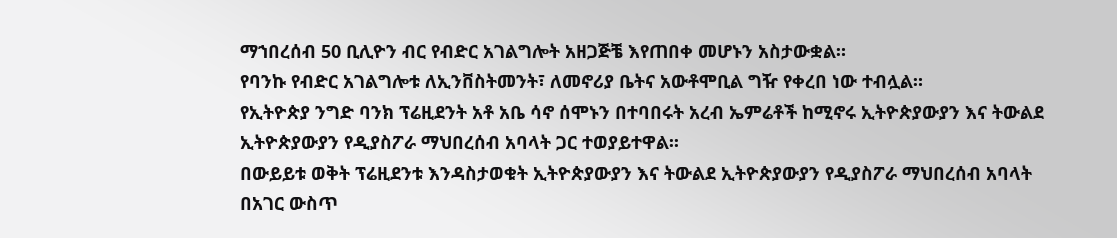ማኀበረሰብ 50 ቢሊዮን ብር የብድር አገልግሎት አዘጋጅቼ እየጠበቀ መሆኑን አስታውቋል።
የባንኩ የብድር አገልግሎቱ ለኢንቨስትመንት፣ ለመኖሪያ ቤትና አውቶሞቢል ግዥ የቀረበ ነው ተብሏል።
የኢትዮጵያ ንግድ ባንክ ፕሬዚደንት አቶ አቤ ሳኖ ሰሞኑን በተባበሩት አረብ ኤምሬቶች ከሚኖሩ ኢትዮጵያውያን እና ትውልደ ኢትዮጵያውያን የዲያስፖራ ማህበረሰብ አባላት ጋር ተወያይተዋል፡፡
በውይይቱ ወቅት ፕሬዚደንቱ እንዳስታወቁት ኢትዮጵያውያን እና ትውልደ ኢትዮጵያውያን የዲያስፖራ ማህበረሰብ አባላት በአገር ውስጥ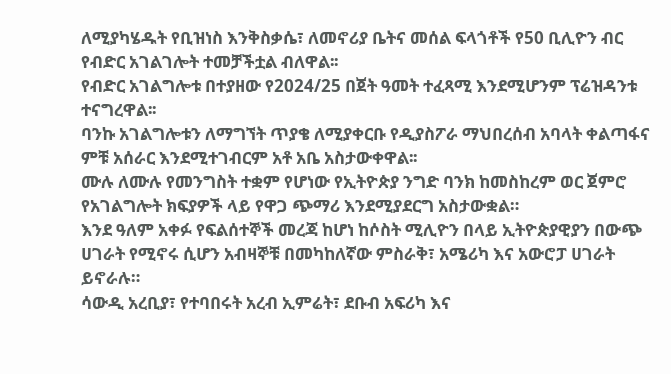ለሚያካሄዱት የቢዝነስ እንቅስቃሴ፣ ለመኖሪያ ቤትና መሰል ፍላጎቶች የ50 ቢሊዮን ብር የብድር አገልገሎት ተመቻችቷል ብለዋል፡፡
የብድር አገልግሎቱ በተያዘው የ2024/25 በጀት ዓመት ተፈጻሚ እንደሚሆንም ፕሬዝዳንቱ ተናግረዋል፡፡
ባንኩ አገልግሎቱን ለማግኘት ጥያቄ ለሚያቀርቡ የዲያስፖራ ማህበረሰብ አባላት ቀልጣፋና ምቹ አሰራር እንደሚተገብርም አቶ አቤ አስታውቀዋል፡፡
ሙሉ ለሙሉ የመንግስት ተቋም የሆነው የኢትዮጵያ ንግድ ባንክ ከመስከረም ወር ጀምሮ የአገልግሎት ክፍያዎች ላይ የዋጋ ጭማሪ እንደሚያደርግ አስታውቋል።
እንደ ዓለም አቀፉ የፍልሰተኞች መረጃ ከሆነ ከሶስት ሚሊዮን በላይ ኢትዮጵያዊያን በውጭ ሀገራት የሚኖሩ ሲሆን አብዛኞቹ በመካከለኛው ምስራቅ፣ አሜሪካ እና አውሮፓ ሀገራት ይኖራሉ።
ሳውዲ አረቢያ፣ የተባበሩት አረብ ኢምሬት፣ ደቡብ አፍሪካ እና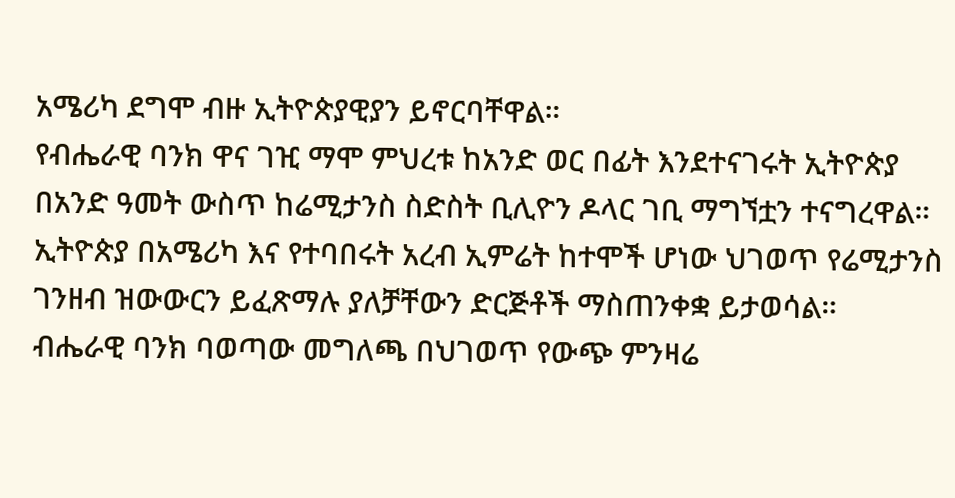አሜሪካ ደግሞ ብዙ ኢትዮጵያዊያን ይኖርባቸዋል።
የብሔራዊ ባንክ ዋና ገዢ ማሞ ምህረቱ ከአንድ ወር በፊት እንደተናገሩት ኢትዮጵያ በአንድ ዓመት ውስጥ ከሬሚታንስ ስድስት ቢሊዮን ዶላር ገቢ ማግኘቷን ተናግረዋል።
ኢትዮጵያ በአሜሪካ እና የተባበሩት አረብ ኢምሬት ከተሞች ሆነው ህገወጥ የሬሚታንስ ገንዘብ ዝውውርን ይፈጽማሉ ያለቻቸውን ድርጅቶች ማስጠንቀቋ ይታወሳል።
ብሔራዊ ባንክ ባወጣው መግለጫ በህገወጥ የውጭ ምንዛሬ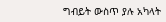ግብይት ውስጥ ያሉ አካላት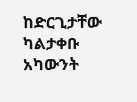ከድርጊታቸው ካልታቀቡ አካውንት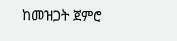ከመዝጋት ጀምሮ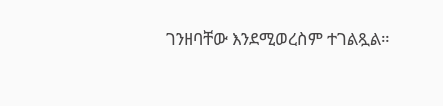ገንዘባቸው እንደሚወረስም ተገልጿል።